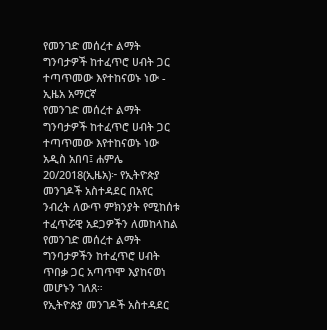የመንገድ መሰረተ ልማት ግንባታዎች ከተፈጥሮ ሀብት ጋር ተጣጥመው እየተከናወኑ ነው - ኢዜአ አማርኛ
የመንገድ መሰረተ ልማት ግንባታዎች ከተፈጥሮ ሀብት ጋር ተጣጥመው እየተከናወኑ ነው
አዲስ አበባ፤ ሐምሌ 20/2018(ኢዜአ)፦ የኢትዮጵያ መንገዶች አስተዳደር በአየር ንብረት ለውጥ ምክንያት የሚከሰቱ ተፈጥሯዊ አደጋዎችን ለመከላከል የመንገድ መሰረተ ልማት ግንባታዎችን ከተፈጥሮ ሀብት ጥበቃ ጋር አጣጥሞ እያከናወነ መሆኑን ገለጸ።
የኢትዮጵያ መንገዶች አስተዳደር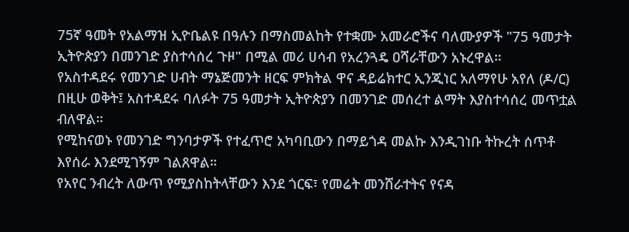75ኛ ዓመት የአልማዝ ኢዮቤልዩ በዓሉን በማስመልከት የተቋሙ አመራሮችና ባለሙያዎች "75 ዓመታት ኢትዮጵያን በመንገድ ያስተሳሰረ ጉዞ" በሚል መሪ ሀሳብ የአረንጓዴ ዐሻራቸውን አኑረዋል።
የአስተዳደሩ የመንገድ ሀብት ማኔጅመንት ዘርፍ ምክትል ዋና ዳይሬክተር ኢንጂነር አለማየሁ አየለ (ዶ/ር) በዚሁ ወቅት፤ አስተዳደሩ ባለፉት 75 ዓመታት ኢትዮጵያን በመንገድ መሰረተ ልማት እያስተሳሰረ መጥቷል ብለዋል።
የሚከናወኑ የመንገድ ግንባታዎች የተፈጥሮ አካባቢውን በማይጎዳ መልኩ እንዲገነቡ ትኩረት ሰጥቶ እየሰራ እንደሚገኝም ገልጸዋል።
የአየር ንብረት ለውጥ የሚያስከትላቸውን እንደ ጎርፍ፣ የመሬት መንሸራተትና የናዳ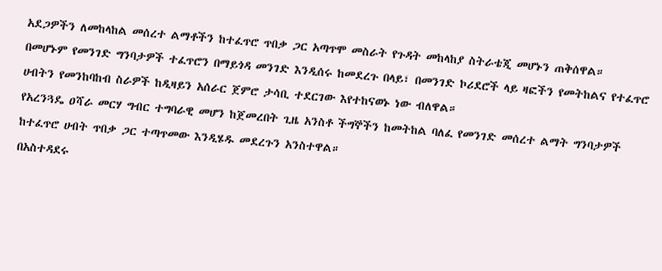አደጋዎችን ለመከላከል መሰረተ ልማቶችን ከተፈጥሮ ጥበቃ ጋር አጣጥሞ መስራት የጉዳት መከላከያ ስትራቴጂ መሆኑን ጠቅሰዋል።
በመሆኑም የመንገድ ግንባታዎች ተፈጥሮን በማይጎዳ መንገድ እንዲሰሩ ከመደረጉ በላይ፣ በመንገድ ኮሪደሮች ላይ ዛፎችን የመትከልና የተፈጥሮ ሀብትን የመንከባከብ ስራዎች ከዲዛይን አሰራር ጀምሮ ታሳቢ ተደርገው እየተከናወኑ ነው ብለዋል።
የአረንጓዴ ዐሻራ መርሃ ግብር ተግባራዊ መሆን ከጀመረበት ጊዜ አንስቶ ችግኞችን ከመትከል ባለፈ የመንገድ መሰረተ ልማት ግንባታዎች ከተፈጥሮ ሀብት ጥበቃ ጋር ተጣጥመው እንዲሄዱ መደረጉን አንስተዋል።
በአስተዳደሩ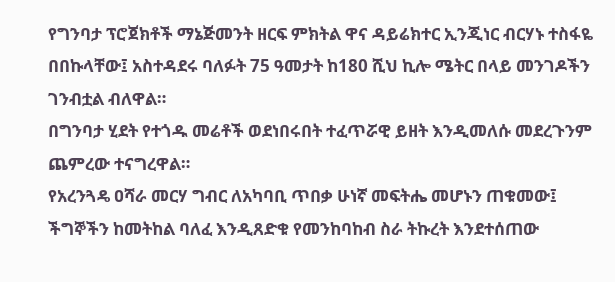የግንባታ ፕሮጀክቶች ማኔጅመንት ዘርፍ ምክትል ዋና ዳይሬክተር ኢንጂነር ብርሃኑ ተስፋዬ በበኩላቸው፤ አስተዳደሩ ባለፉት 75 ዓመታት ከ180 ሺህ ኪሎ ሜትር በላይ መንገዶችን ገንብቷል ብለዋል።
በግንባታ ሂደት የተጎዱ መሬቶች ወደነበሩበት ተፈጥሯዊ ይዘት እንዲመለሱ መደረጉንም ጨምረው ተናግረዋል።
የአረንጓዴ ዐሻራ መርሃ ግብር ለአካባቢ ጥበቃ ሁነኛ መፍትሔ መሆኑን ጠቁመው፤ ችግኞችን ከመትከል ባለፈ እንዲጸድቁ የመንከባከብ ስራ ትኩረት እንደተሰጠው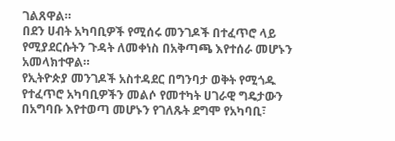ገልጸዋል።
በደን ሀብት አካባቢዎች የሚሰሩ መንገዶች በተፈጥሮ ላይ የሚያደርሱትን ጉዳት ለመቀነስ በአቅጣጫ እየተሰራ መሆኑን አመላክተዋል።
የኢትዮጵያ መንገዶች አስተዳደር በግንባታ ወቅት የሚጎዱ የተፈጥሮ አካባቢዎችን መልሶ የመተካት ሀገራዊ ግዴታውን በአግባቡ እየተወጣ መሆኑን የገለጹት ደግሞ የአካባቢ፣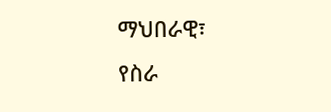ማህበራዊ፣ የስራ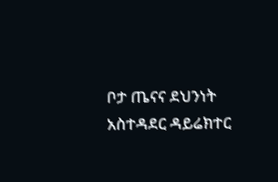ቦታ ጤናና ደህንነት አስተዳደር ዳይሬክተር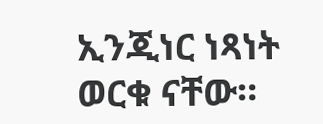ኢንጂነር ነጻነት ወርቁ ናቸው።